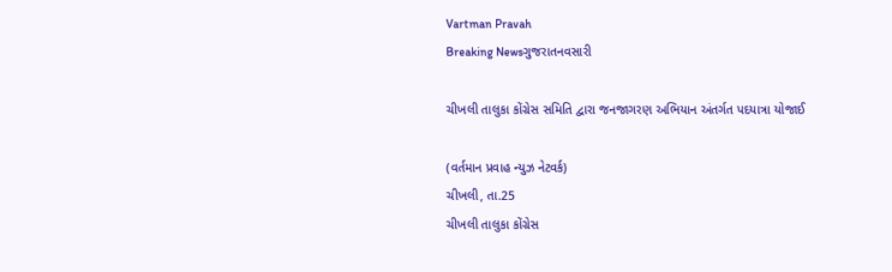Vartman Pravah
Breaking Newsગુજરાતનવસારી

ચીખલી તાલુકા કોંગ્રેસ સમિતિ દ્વારા જનજાગરણ અભિયાન અંતર્ગત પદયાત્રા યોજાઈ

(વર્તમાન પ્રવાહ ન્‍યુઝ નેટવર્ક)
ચીખલી, તા.25
ચીખલી તાલુકા કોંગ્રેસ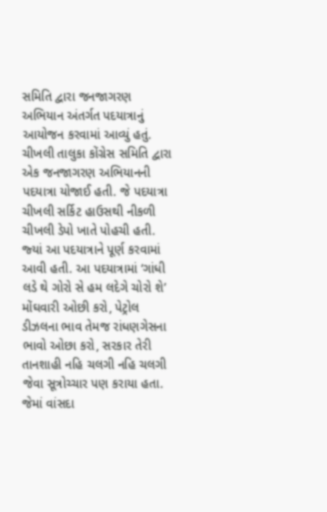સમિતિ દ્વારા જનજાગરણ અભિયાન અંતર્ગત પદયાત્રાનું આયોજન કરવામાં આવ્‍યું હતું.
ચીખલી તાલુકા કોંગ્રેસ સમિતિ દ્વારા એક જનજાગરણ અભિયાનની પદયાત્રા યોજાઈ હતી. જે પદયાત્રા ચીખલી સર્કિટ હાઉસથી નીકળી ચીખલી ડેપો ખાતે પોહચી હતી. જ્‍યાં આ પદયાત્રાને પૂર્ણ કરવામાં આવી હતી. આ પદયાત્રામાં ‘ગાંધી લડે થે ગોરો સે હમ લદેગે ચોરો શે’ મોંઘવારી ઓછી કરો, પેટ્રોલ ડીઝલના ભાવ તેમજ રાંધણગેસના ભાવો ઓછા કરો, સરકાર તેરી તાનશાહી નહિ ચલગી નહિ ચલગી જેવા સૂત્રોચ્‍ચાર પણ કરાયા હતા. જેમાં વાંસદા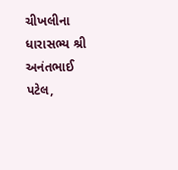ચીખલીના ધારાસભ્‍ય શ્રી અનંતભાઈ પટેલ,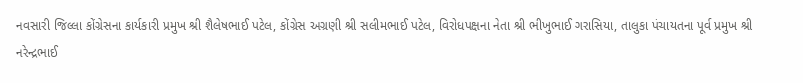નવસારી જિલ્લા કોંગ્રેસના કાર્યકારી પ્રમુખ શ્રી શૈલેષભાઈ પટેલ, કોંગ્રેસ અગ્રણી શ્રી સલીમભાઈ પટેલ, વિરોધપક્ષના નેતા શ્રી ભીખુભાઈ ગરાસિયા, તાલુકા પંચાયતના પૂર્વ પ્રમુખ શ્રી નરેન્‍દ્રભાઈ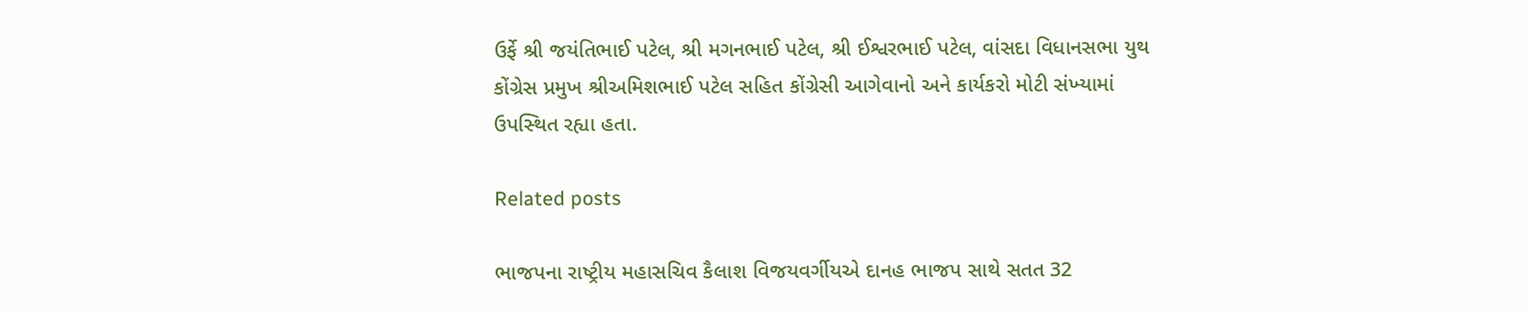ઉર્ફે શ્રી જયંતિભાઈ પટેલ, શ્રી મગનભાઈ પટેલ, શ્રી ઈશ્વરભાઈ પટેલ, વાંસદા વિધાનસભા યુથ કોંગ્રેસ પ્રમુખ શ્રીઅમિશભાઈ પટેલ સહિત કોંગ્રેસી આગેવાનો અને કાર્યકરો મોટી સંખ્‍યામાં ઉપસ્‍થિત રહ્યા હતા.

Related posts

ભાજપના રાષ્‍ટ્રીય મહાસચિવ કૈલાશ વિજયવર્ગીયએ દાનહ ભાજપ સાથે સતત 32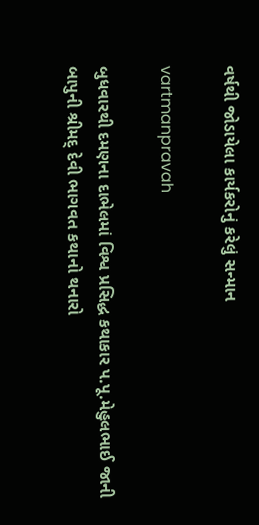વર્ષથી જોડાયેલા કાર્યકરોનું કરેલું સન્‍માન

vartmanpravah

બુધવારથી દમણના દાભેલમાં વિશ્વ પ્રસિદ્ધ કથાકાર પ.પૂ.મેહુલભાઈ જાની બાપુની શ્રીમદ્‌ દેવી ભાગવત કથાનો થનારો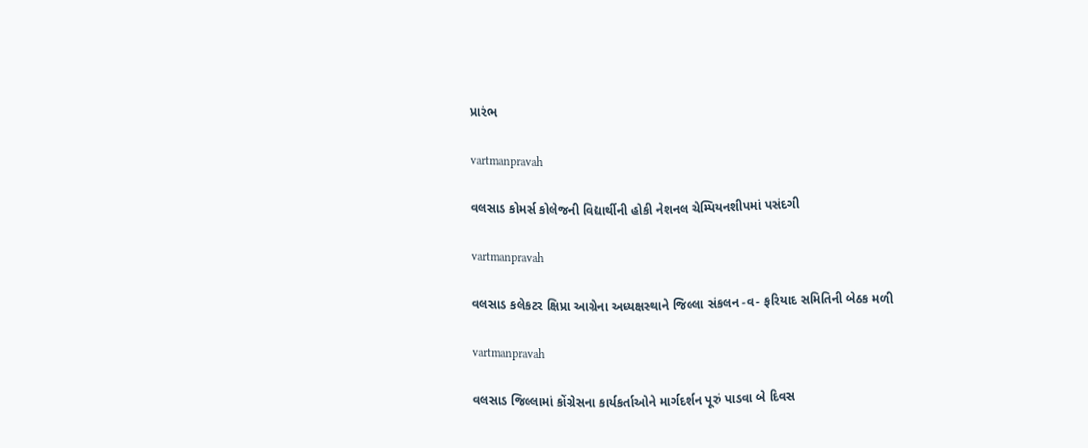પ્રારંભ

vartmanpravah

વલસાડ કોમર્સ કોલેજની વિદ્યાર્થીની હોકી નેશનલ ચેમ્‍પિયનશીપમાં પસંદગી

vartmanpravah

વલસાડ કલેકટર ક્ષિપ્રા આગ્રેના અધ્‍યક્ષસ્‍થાને જિલ્લા સંકલન -વ- ફરિયાદ સમિતિની બેઠક મળી

vartmanpravah

વલસાડ જિલ્લામાં કોંગ્રેસના કાર્યકર્તાઓને માર્ગદર્શન પૂરું પાડવા બે દિવસ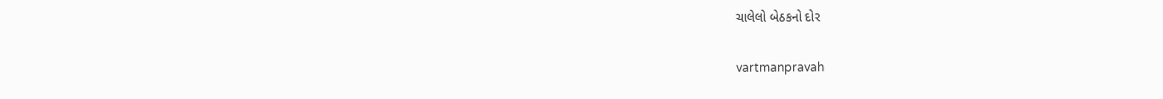ચાલેલો બેઠકનો દોર

vartmanpravah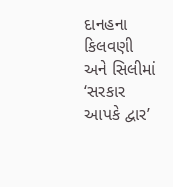દાનહના કિલવણી અને સિલીમાં ‘સરકાર આપકે દ્વાર’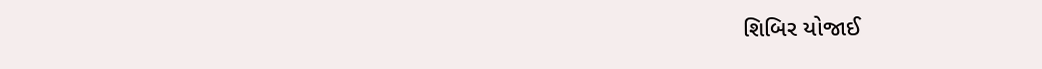શિબિર યોજાઈ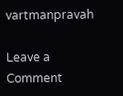vartmanpravah

Leave a Comment